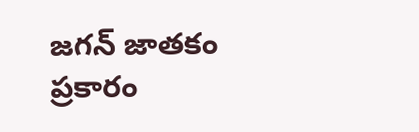జగన్ జాతకం ప్రకారం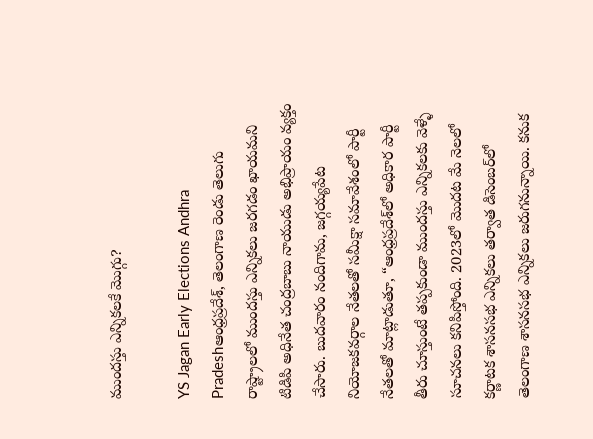ముందస్తు ఎన్నికలకే మొగ్గు?

YS Jagan Early Elections Andhra Pradeshఆంధ్రప్రదేశ్‌, తెలంగాణ రెండు తెలుగు రాష్ట్రాలలో ముందస్తు ఎన్నికలు జరగడం ఖాయమని టిడిపి అధినేత చంద్రబాబు నాయుడు అభిప్రాయం వ్యక్తం చేసారు. బుదవారం నందిగామ, జగ్గయ్యపేట నియోజకవర్గాల నేతలతో సమీక్షా సమావేశంలో పార్టీ నేతలతో మాట్లాడుతూ, “ఆంధ్రప్రదేశ్‌లో అధికార పార్టీ తీరు చూస్తుంటే తప్పకుండా ముందస్తు ఎన్నికలకు వెళ్ళే సూచనలు కనిపిస్తోంది. 2023లో మొదట మే నెలలో కర్ణాటక శాసనసభ ఎన్నికలు తర్వాత డిసెంబర్‌లో తెలంగాణ శాసనసభ ఎన్నికలు జరుగనున్నాయి. కనుక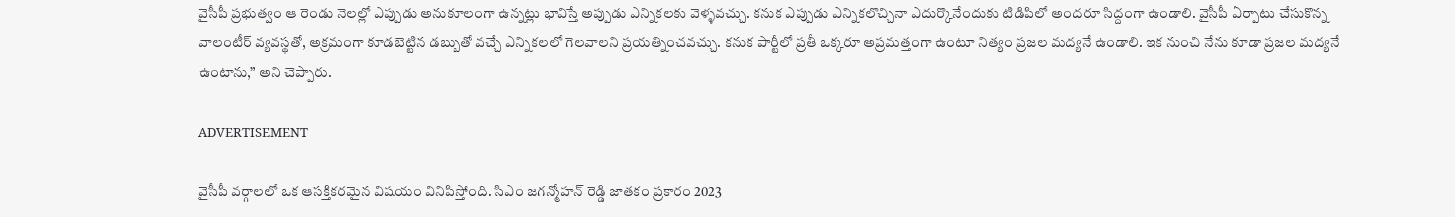వైసీపీ ప్రభుత్వం ఆ రెండు నెలల్లో ఎప్పుడు అనుకూలంగా ఉన్నట్లు భావిస్తే అప్పుడు ఎన్నికలకు వెళ్ళవచ్చు. కనుక ఎప్పుడు ఎన్నికలొచ్చినా ఎదుర్కొనేందుకు టిడిపిలో అందరూ సిద్దంగా ఉండాలి. వైసీపీ ఏర్పాటు చేసుకొన్న వాలంటీర్ వ్యవస్థతో, అక్రమంగా కూడబెట్టిన డబ్బుతో వచ్చే ఎన్నికలలో గెలవాలని ప్రయత్నించవచ్చు. కనుక పార్టీలో ప్రతీ ఒక్కరూ అప్రమత్తంగా ఉంటూ నిత్యం ప్రజల మద్యనే ఉండాలి. ఇక నుంచి నేను కూడా ప్రజల మద్యనే ఉంటాను,” అని చెప్పారు.

ADVERTISEMENT

వైసీపీ వర్గాలలో ఒక ఆసక్తికరమైన విషయం వినిపిస్తోంది. సిఎం జగన్మోహన్ రెడ్డి జాతకం ప్రకారం 2023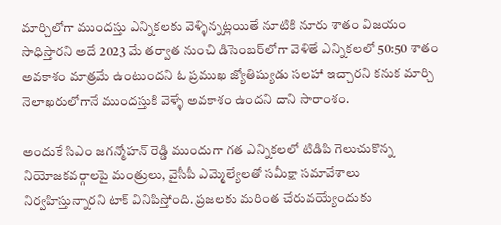మార్చిలోగా ముందస్తు ఎన్నికలకు వెళ్ళిన్నట్లయితే నూటికి నూరు శాతం విజయం సాధిస్తారని అదే 2023 మే తర్వాత నుంచి డిసెంబర్‌లోగా వెళితే ఎన్నికలలో 50:50 శాతం అవకాశం మాత్రమే ఉంటుందని ఓ ప్రముఖ జ్యోతిష్యుడు సలహా ఇచ్చారని కనుక మార్చి నెలాఖరులోగానే ముందస్తుకి వెళ్ళే అవకాశం ఉందని దాని సారాంశం.

అందుకే సిఎం జగన్మోహన్ రెడ్డి ముందుగా గత ఎన్నికలలో టిడిపి గెలుచుకొన్న నియోజకవర్గాలపై మంత్రులు, వైసీపీ ఎమ్మెల్యేలతో సమీక్షా సమావేశాలు నిర్వహిస్తున్నారని టాక్ వినిపిస్తోంది. ప్రజలకు మరింత చేరువయ్యేందుకు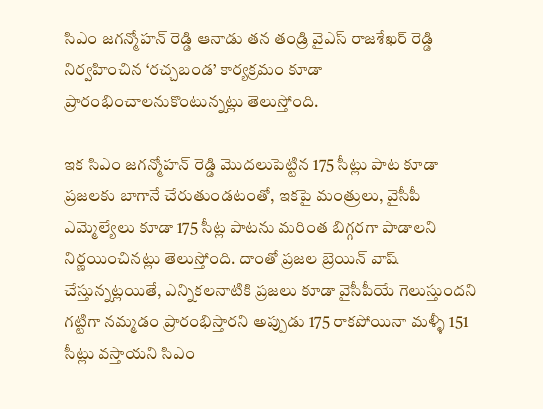సిఎం జగన్మోహన్ రెడ్డి ఆనాడు తన తండ్రి వైఎస్ రాజశేఖర్ రెడ్డి నిర్వహించిన ‘రచ్చబండ’ కార్యక్రమం కూడా ప్రారంభించాలనుకొంటున్నట్లు తెలుస్తోంది.

ఇక సిఎం జగన్మోహన్ రెడ్డి మొదలుపెట్టిన 175 సీట్లు పాట కూడా ప్రజలకు బాగానే చేరుతుండటంతో, ఇకపై మంత్రులు, వైసీపీ ఎమ్మెల్యేలు కూడా 175 సీట్ల పాటను మరింత బిగ్గరగా పాడాలని నిర్ణయించినట్లు తెలుస్తోంది. దాంతో ప్రజల బ్రెయిన్ వాష్ చేస్తున్నట్లయితే, ఎన్నికలనాటికి ప్రజలు కూడా వైసీపీయే గెలుస్తుందని గట్టిగా నమ్మడం ప్రారంభిస్తారని అప్పుడు 175 రాకపోయినా మళ్ళీ 151 సీట్లు వస్తాయని సిఎం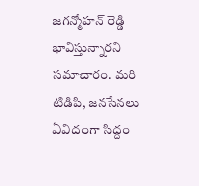జగన్మోహన్ రెడ్డి భావిస్తున్నారని సమాచారం. మరి టిడిపి, జనసేనలు ఏవిదంగా సిద్దం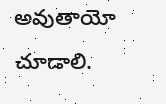అవుతాయో చూడాలి.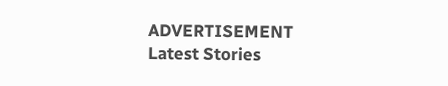ADVERTISEMENT
Latest Stories